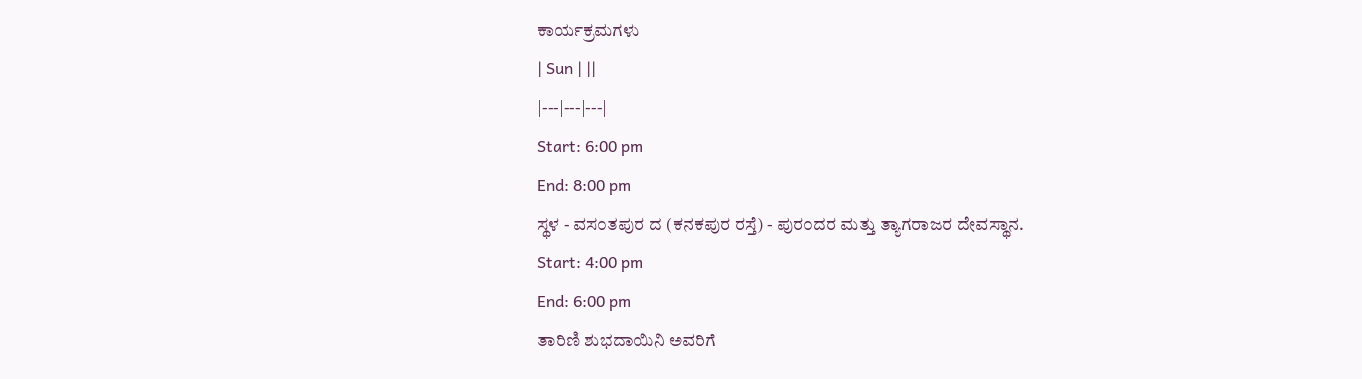ಕಾರ್ಯಕ್ರಮಗಳು
| Sun | ||
|---|---|---|
Start: 6:00 pm
End: 8:00 pm
ಸ್ಥಳ - ವಸ೦ತಪುರ ದ (ಕನಕಪುರ ರಸ್ತೆ) - ಪುರ೦ದರ ಮತ್ತು ತ್ಯಾಗರಾಜರ ದೇವಸ್ಥಾನ.
Start: 4:00 pm
End: 6:00 pm
ತಾರಿಣಿ ಶುಭದಾಯಿನಿ ಅವರಿಗೆ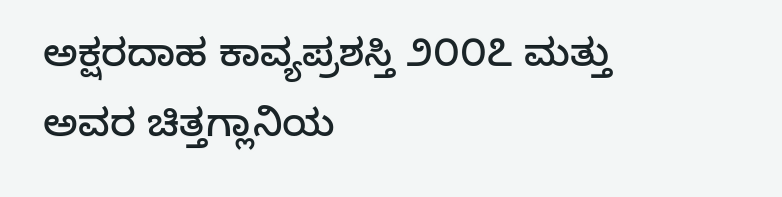ಅಕ್ಷರದಾಹ ಕಾವ್ಯಪ್ರಶಸ್ತಿ ೨೦೦೭ ಮತ್ತು ಅವರ ಚಿತ್ತಗ್ಲಾನಿಯ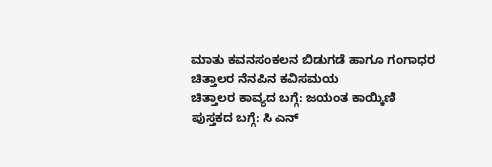ಮಾತು ಕವನಸಂಕಲನ ಬಿಡುಗಡೆ ಹಾಗೂ ಗಂಗಾಧರ ಚಿತ್ತಾಲರ ನೆನಪಿನ ಕವಿಸಮಯ
ಚಿತ್ತಾಲರ ಕಾವ್ಯದ ಬಗ್ಗೆ: ಜಯಂತ ಕಾಯ್ಕಿಣಿ
ಪುಸ್ತಕದ ಬಗ್ಗೆ: ಸಿ ಎನ್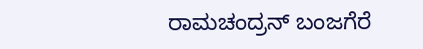ರಾಮಚಂದ್ರನ್ ಬಂಜಗೆರೆ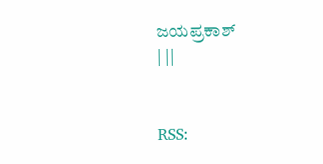ಜಯಪ್ರಕಾಶ್
| ||


RSS: